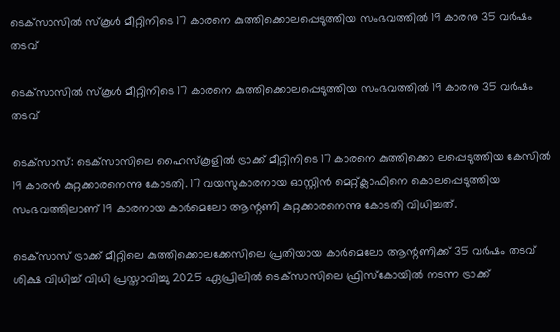ടെക്‌സാസില്‍ സ്‌കൂള്‍ മീറ്റിനിടെ 17 കാരനെ കുത്തിക്കൊലപ്പെടുത്തിയ സംഭവത്തില്‍ 19 കാരനു 35 വര്‍ഷം തടവ്

ടെക്‌സാസില്‍ സ്‌കൂള്‍ മീറ്റിനിടെ 17 കാരനെ കുത്തിക്കൊലപ്പെടുത്തിയ സംഭവത്തില്‍ 19 കാരനു 35 വര്‍ഷം തടവ്

ടെക്‌സാസ്: ടെക്‌സാസിലെ ഹൈസ്‌കൂളില്‍ ട്രാക്ക് മീറ്റിനിടെ 17 കാരനെ കുത്തിക്കൊ ലപ്പെടുത്തിയ കേസില്‍ 19 കാരന്‍ കുറ്റക്കാരനെന്നു കോടതി. 17 വയസുകാരനായ ഓസ്റ്റിന്‍ മെറ്റ്ക്ലാഫിനെ കൊലപ്പെടുത്തിയ സംഭവത്തിലാണ് 19 കാരനായ കാര്‍മെലോ ആന്റണി കുറ്റക്കാരനെന്നു കോടതി വിധിച്ചത്.

ടെക്‌സാസ് ട്രാക്ക് മീറ്റിലെ കുത്തിക്കൊലക്കേസിലെ പ്രതിയായ കാര്‍മെലോ ആന്റണിക്ക് 35 വര്‍ഷം തടവ് ശിക്ഷ വിധിച്ച് വിധി പ്രസ്താവിച്ചു 2025 ഏപ്രിലില്‍ ടെക്‌സാസിലെ ഫ്രിസ്‌കോയില്‍ നടന്ന ട്രാക്ക്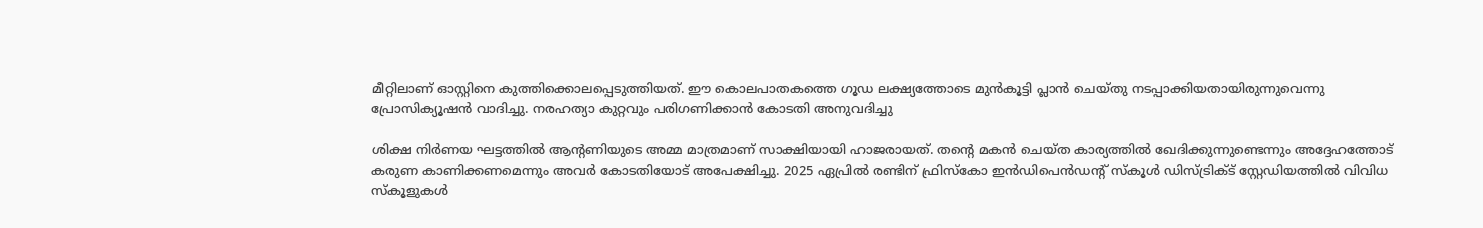മീറ്റിലാണ് ഓസ്റ്റിനെ കുത്തിക്കൊലപ്പെടുത്തിയത്. ഈ കൊലപാതകത്തെ ഗൂഡ ലക്ഷ്യത്തോടെ മുന്‍കൂട്ടി പ്ലാന്‍ ചെയ്തു നടപ്പാക്കിയതായിരുന്നുവെന്നു പ്രോസിക്യൂഷന്‍ വാദിച്ചു. നരഹത്യാ കുറ്റവും പരിഗണിക്കാന്‍ കോടതി അനുവദിച്ചു

ശിക്ഷ നിര്‍ണയ ഘട്ടത്തില്‍ ആന്റണിയുടെ അമ്മ മാത്രമാണ് സാക്ഷിയായി ഹാജരായത്. തന്റെ മകന്‍ ചെയ്ത കാര്യത്തില്‍ ഖേദിക്കുന്നുണ്ടെന്നും അദ്ദേഹത്തോട് കരുണ കാണിക്കണമെന്നും അവര്‍ കോടതിയോട് അപേക്ഷിച്ചു. 2025 ഏപ്രില്‍ രണ്ടിന് ഫ്രിസ്‌കോ ഇന്‍ഡിപെന്‍ഡന്റ് സ്‌കൂള്‍ ഡിസ്ട്രിക്ട് സ്റ്റേഡിയത്തില്‍ വിവിധ സ്‌കൂളുകള്‍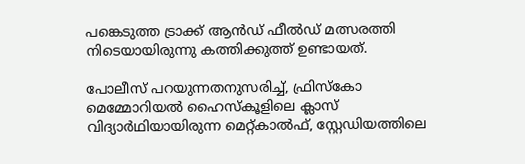പങ്കെടുത്ത ട്രാക്ക് ആന്‍ഡ് ഫീല്‍ഡ് മത്സരത്തി നിടെയായിരുന്നു കത്തിക്കുത്ത് ഉണ്ടായത്.

പോലീസ് പറയുന്നതനുസരിച്ച്, ഫ്രിസ്‌കോ മെമ്മോറിയല്‍ ഹൈസ്‌കൂളിലെ ക്ലാസ് വിദ്യാര്‍ഥിയായിരുന്ന മെറ്റ്കാല്‍ഫ്, സ്റ്റേഡിയത്തിലെ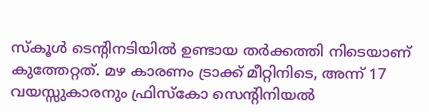സ്‌കൂള്‍ ടെന്റിനടിയില്‍ ഉണ്ടായ തര്‍ക്കത്തി നിടെയാണ് കുത്തേറ്റത്. മഴ കാരണം ട്രാക്ക് മീറ്റിനിടെ, അന്ന് 17 വയസ്സുകാരനും ഫ്രിസ്‌കോ സെന്റിനിയല്‍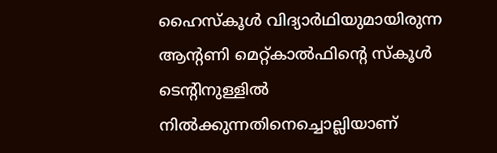ഹൈസ്‌കൂള്‍ വിദ്യാര്‍ഥിയുമായിരുന്ന ആന്റണി മെറ്റ്കാല്‍ഫിന്റെ സ്‌കൂള്‍ ടെന്റിനുള്ളില്‍ നില്‍ക്കുന്നതിനെച്ചൊല്ലിയാണ്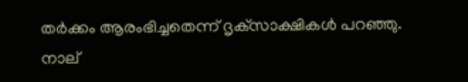തര്‍ക്കം ആരംഭിച്ചതെന്ന് ദൃക്‌സാക്ഷികള്‍ പറഞ്ഞു. നാല്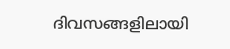ദിവസങ്ങളിലായി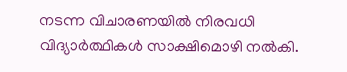നടന്ന വിചാരണയില്‍ നിരവധി വിദ്യാര്‍ത്ഥികള്‍ സാക്ഷിമൊഴി നല്‍കി.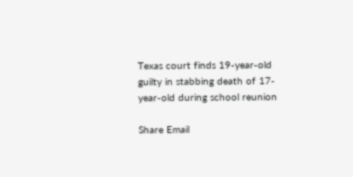Texas court finds 19-year-old guilty in stabbing death of 17-year-old during school reunion

Share Email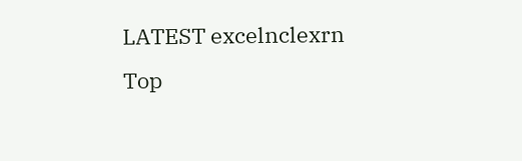LATEST excelnclexrn
Top